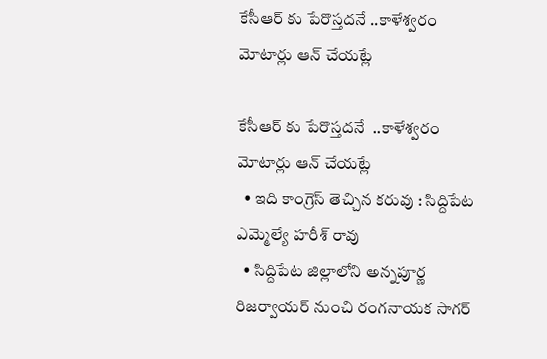కేసీఆర్ కు పేరొస్తదనే ..కాళేశ్వరం మోటార్లు ఆన్ చేయట్లే

కేసీఆర్ కు పేరొస్తదనే  ..కాళేశ్వరం మోటార్లు ఆన్ చేయట్లే
  • ఇది కాంగ్రెస్ తెచ్చిన కరువు : సిద్దిపేట ఎమ్మెల్యే హరీశ్ రావు
  • సిద్దిపేట జిల్లాలోని అన్నపూర్ణ రిజర్వాయర్ నుంచి రంగనాయక సాగర్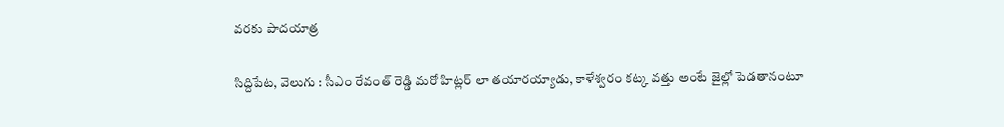వరకు పాదయాత్ర

సిద్దిపేట, వెలుగు : సీఎం రేవంత్ రెడ్డి మరో హిట్లర్ లా తయారయ్యాడు, కాళేశ్వరం కట్క వత్తు అంటే జైల్లో పెడతానంటూ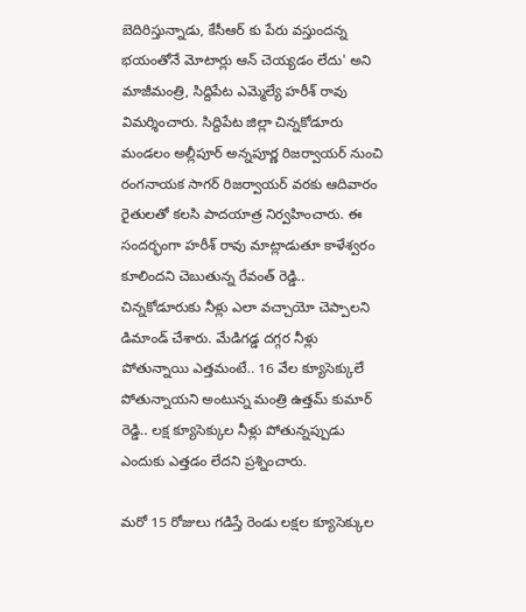బెదిరిస్తున్నాడు, కేసీఆర్ కు పేరు వస్తుందన్న భయంతోనే మోటార్లు ఆన్ చెయ్యడం లేదు' అని మాజీమంత్రి, సిద్దిపేట ఎమ్మెల్యే హరీశ్ రావు విమర్శించారు. సిద్దిపేట జిల్లా చిన్నకోడూరు మండలం అల్లీపూర్ అన్నపూర్ణ రిజర్వాయర్ నుంచి రంగనాయక సాగర్ రిజర్వాయర్ వరకు ఆదివారం రైతులతో కలసి పాదయాత్ర నిర్వహించారు. ఈ సందర్భంగా హరీశ్ రావు మాట్లాడుతూ కాళేశ్వరం కూలిందని చెబుతున్న రేవంత్ రెడ్డి.. చిన్నకోడూరుకు నీళ్లు ఎలా వచ్చాయో చెప్పాలని డిమాండ్ చేశారు. మేడిగడ్డ దగ్గర నీళ్లు పోతున్నాయి ఎత్తమంటే.. 16 వేల క్యూసెక్కులే పోతున్నాయని అంటున్న మంత్రి ఉత్తమ్ కుమార్ రెడ్డి.. లక్ష క్యూసెక్కుల నీళ్లు పోతున్నప్పుడు ఎందుకు ఎత్తడం లేదని ప్రశ్నించారు.

మరో 15 రోజులు గడిస్తే రెండు లక్షల క్యూసెక్కుల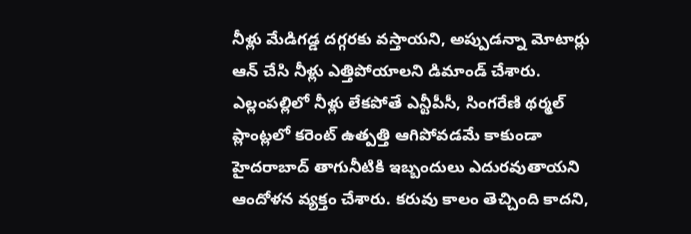నీళ్లు మేడిగడ్డ దగ్గరకు వస్తాయని, అప్పుడన్నా మోటార్లు ఆన్ చేసి నీళ్లు ఎత్తిపోయాలని డిమాండ్ చేశారు. ఎల్లంపల్లిలో నీళ్లు లేకపోతే ఎన్టీపీసీ, సింగరేణి థర్మల్ ప్లాంట్లలో కరెంట్ ఉత్పత్తి ఆగిపోవడమే కాకుండా హైదరాబాద్ తాగునీటికి ఇబ్బందులు ఎదురవుతాయని ఆందోళన వ్యక్తం చేశారు. కరువు కాలం తెచ్చింది కాదని,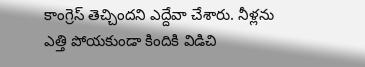కాంగ్రెస్ తెచ్చిందని ఎద్దేవా చేశారు. నీళ్లను ఎత్తి పోయకుండా కిందికి విడిచి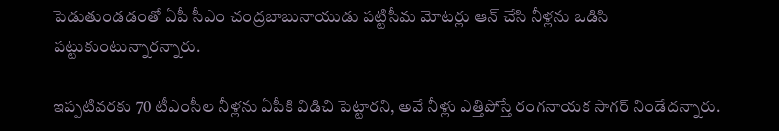పెడుతుండడంతో ఏపీ సీఎం చంద్రబాబునాయుడు పట్టిసీమ మోటర్లు ఆన్ చేసి నీళ్లను ఒడిసి పట్టుకుంటున్నారన్నారు.

ఇప్పటివరకు 70 టీఎంసీల నీళ్లను ఏపీకి విడిచి పెట్టారని, అవే నీళ్లు ఎత్తిపోస్తే రంగనాయక సాగర్ నిండేదన్నారు.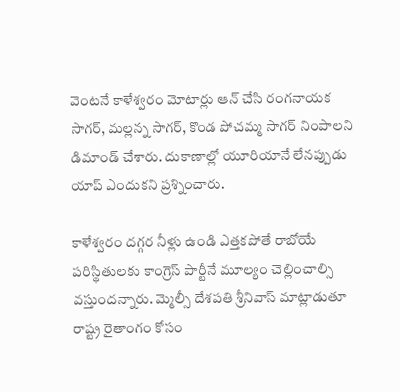వెంటనే కాళేశ్వరం మోటార్లు ఆన్ చేసి రంగనాయక సాగర్, మల్లన్న సాగర్, కొండ పోచమ్మ సాగర్ నింపాలని డిమాండ్ చేశారు. దుకాణాల్లో యూరియానే లేనప్పుడు యాప్ ఎందుకని ప్రశ్నించారు.

కాళేశ్వరం దగ్గర నీళ్లు ఉండి ఎత్తకపోతే రాబోయే పరిస్థితులకు కాంగ్రెస్ పార్టీనే మూల్యం చెల్లించాల్సి వస్తుందన్నారు. మ్మెల్సీ దేశపతి శ్రీనివాస్ మాట్లాడుతూ రాష్ట్ర రైతాంగం కోసం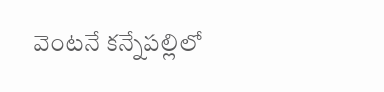వెంటనే కన్నేపల్లిలో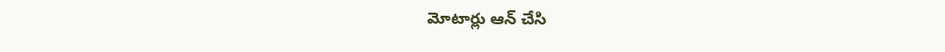మోటార్లు ఆన్ చేసి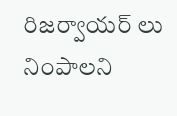రిజర్వాయర్ లు నింపాలని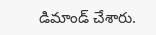డిమాండ్ చేశారు.